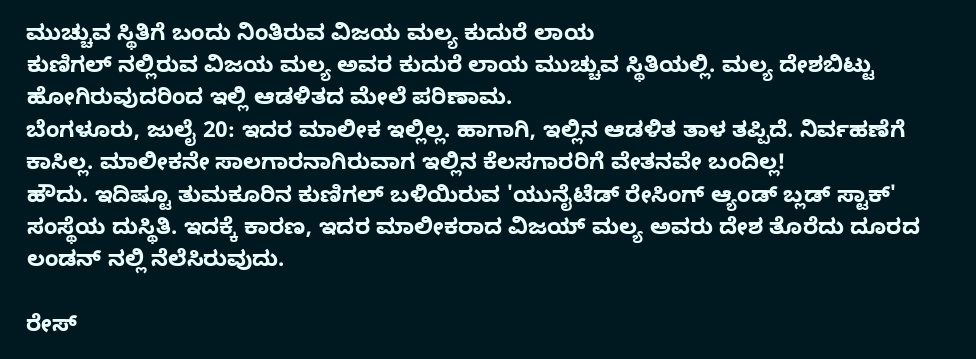ಮುಚ್ಚುವ ಸ್ಥಿತಿಗೆ ಬಂದು ನಿಂತಿರುವ ವಿಜಯ ಮಲ್ಯ ಕುದುರೆ ಲಾಯ
ಕುಣಿಗಲ್ ನಲ್ಲಿರುವ ವಿಜಯ ಮಲ್ಯ ಅವರ ಕುದುರೆ ಲಾಯ ಮುಚ್ಚುವ ಸ್ಥಿತಿಯಲ್ಲಿ. ಮಲ್ಯ ದೇಶಬಿಟ್ಟು ಹೋಗಿರುವುದರಿಂದ ಇಲ್ಲಿ ಆಡಳಿತದ ಮೇಲೆ ಪರಿಣಾಮ.
ಬೆಂಗಳೂರು, ಜುಲೈ 20: ಇದರ ಮಾಲೀಕ ಇಲ್ಲಿಲ್ಲ. ಹಾಗಾಗಿ, ಇಲ್ಲಿನ ಆಡಳಿತ ತಾಳ ತಪ್ಪಿದೆ. ನಿರ್ವಹಣೆಗೆ ಕಾಸಿಲ್ಲ. ಮಾಲೀಕನೇ ಸಾಲಗಾರನಾಗಿರುವಾಗ ಇಲ್ಲಿನ ಕೆಲಸಗಾರರಿಗೆ ವೇತನವೇ ಬಂದಿಲ್ಲ!
ಹೌದು. ಇದಿಷ್ಟೂ ತುಮಕೂರಿನ ಕುಣಿಗಲ್ ಬಳಿಯಿರುವ 'ಯುನೈಟೆಡ್ ರೇಸಿಂಗ್ ಆ್ಯಂಡ್ ಬ್ಲಡ್ ಸ್ಟಾಕ್' ಸಂಸ್ಥೆಯ ದುಸ್ಥಿತಿ. ಇದಕ್ಕೆ ಕಾರಣ, ಇದರ ಮಾಲೀಕರಾದ ವಿಜಯ್ ಮಲ್ಯ ಅವರು ದೇಶ ತೊರೆದು ದೂರದ ಲಂಡನ್ ನಲ್ಲಿ ನೆಲೆಸಿರುವುದು.

ರೇಸ್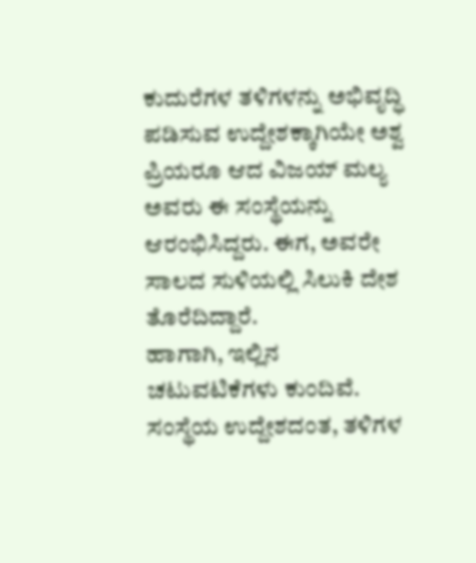ಕುದುರೆಗಳ ತಳಿಗಳನ್ನು ಅಭಿವೃದ್ಧಿ ಪಡಿಸುವ ಉದ್ದೇಶಕ್ಕಾಗಿಯೇ ಅಶ್ವ ಪ್ರಿಯರೂ ಆದ ವಿಜಯ್ ಮಲ್ಯ ಅವರು ಈ ಸಂಸ್ಥೆಯನ್ನು ಆರಂಭಿಸಿದ್ದರು. ಈಗ, ಅವರೇ ಸಾಲದ ಸುಳಿಯಲ್ಲಿ ಸಿಲುಕಿ ದೇಶ ತೊರೆದಿದ್ದಾರೆ.
ಹಾಗಾಗಿ, ಇಲ್ಲಿನ ಚಟುವಟಿಕೆಗಳು ಕುಂದಿವೆ. ಸಂಸ್ಥೆಯ ಉದ್ದೇಶದಂತ, ತಳಿಗಳ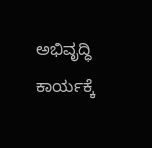ಅಭಿವೃದ್ಧಿ ಕಾರ್ಯಕ್ಕೆ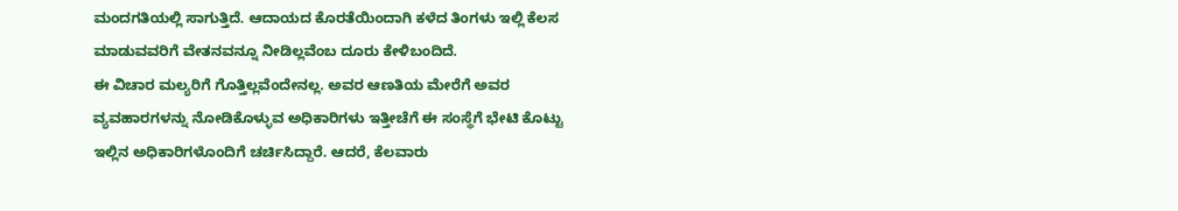ಮಂದಗತಿಯಲ್ಲಿ ಸಾಗುತ್ತಿದೆ. ಆದಾಯದ ಕೊರತೆಯಿಂದಾಗಿ ಕಳೆದ ತಿಂಗಳು ಇಲ್ಲಿ ಕೆಲಸ ಮಾಡುವವರಿಗೆ ವೇತನವನ್ನೂ ನೀಡಿಲ್ಲವೆಂಬ ದೂರು ಕೇಳಿಬಂದಿದೆ.
ಈ ವಿಚಾರ ಮಲ್ಯರಿಗೆ ಗೊತ್ತಿಲ್ಲವೆಂದೇನಲ್ಲ. ಅವರ ಆಣತಿಯ ಮೇರೆಗೆ ಅವರ ವ್ಯವಹಾರಗಳನ್ನು ನೋಡಿಕೊಳ್ಳುವ ಅಧಿಕಾರಿಗಳು ಇತ್ತೀಚೆಗೆ ಈ ಸಂಸ್ಥೆಗೆ ಭೇಟಿ ಕೊಟ್ಟು ಇಲ್ಲಿನ ಅಧಿಕಾರಿಗಳೊಂದಿಗೆ ಚರ್ಚಿಸಿದ್ದಾರೆ. ಆದರೆ, ಕೆಲವಾರು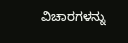ವಿಚಾರಗಳನ್ನು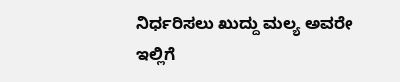ನಿರ್ಧರಿಸಲು ಖುದ್ದು ಮಲ್ಯ ಅವರೇ ಇಲ್ಲಿಗೆ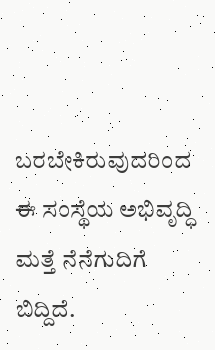ಬರಬೇಕಿರುವುದರಿಂದ ಈ ಸಂಸ್ಥೆಯ ಅಭಿವೃದ್ಧಿ ಮತ್ತೆ ನೆನೆಗುದಿಗೆ ಬಿದ್ದಿದೆ.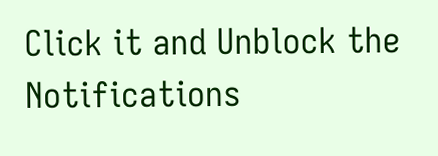Click it and Unblock the Notifications